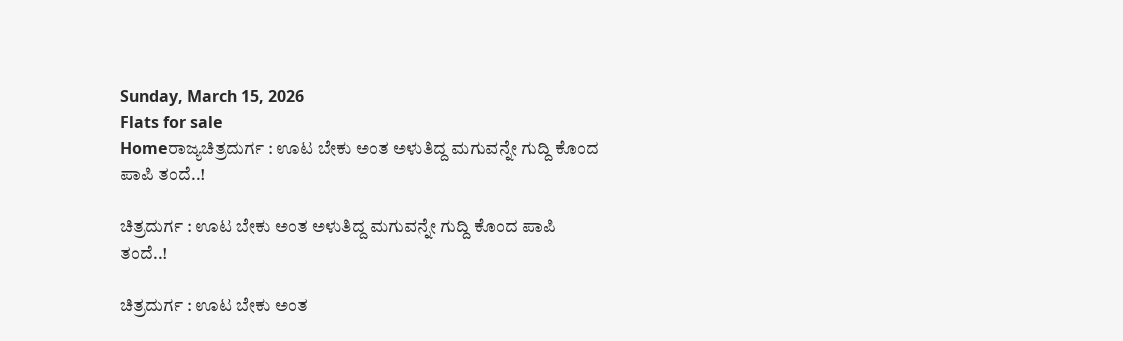Sunday, March 15, 2026
Flats for sale
Homeರಾಜ್ಯಚಿತ್ರದುರ್ಗ : ಊಟ ಬೇಕು ಅಂತ ಅಳುತಿದ್ದ ಮಗುವನ್ನೇ ಗುದ್ದಿ ಕೊಂದ ಪಾಪಿ ತಂದೆ..!

ಚಿತ್ರದುರ್ಗ : ಊಟ ಬೇಕು ಅಂತ ಅಳುತಿದ್ದ ಮಗುವನ್ನೇ ಗುದ್ದಿ ಕೊಂದ ಪಾಪಿ ತಂದೆ..!

ಚಿತ್ರದುರ್ಗ : ಊಟ ಬೇಕು ಅಂತ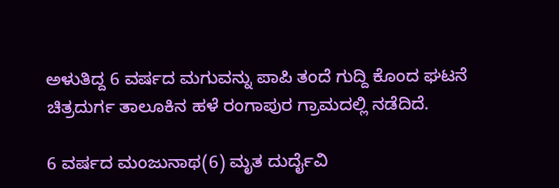ಅಳುತಿದ್ದ 6 ವರ್ಷದ ಮಗುವನ್ನು ಪಾಪಿ ತಂದೆ ಗುದ್ದಿ ಕೊಂದ ಘಟನೆ ಚಿತ್ರದುರ್ಗ ತಾಲೂಕಿನ ಹಳೆ ರಂಗಾಪುರ ಗ್ರಾಮದಲ್ಲಿ ನಡೆದಿದೆ.

6 ವರ್ಷದ ಮಂಜುನಾಥ(6) ಮೃತ ದುರ್ದೈವಿ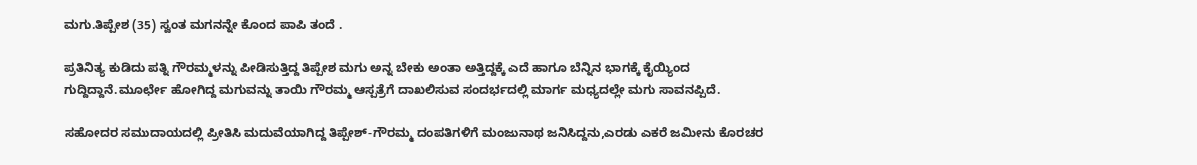ಮಗು.ತಿಪ್ಪೇಶ (35) ಸ್ವಂತ ಮಗನನ್ನೇ ಕೊಂದ ಪಾಪಿ ತಂದೆ .

ಪ್ರತಿನಿತ್ಯ ಕುಡಿದು ಪತ್ನಿ ಗೌರಮ್ಮಳನ್ನು ಪೀಡಿಸುತ್ತಿದ್ದ ತಿಪ್ಪೇಶ ಮಗು ಅನ್ನ ಬೇಕು ಅಂತಾ ಅತ್ತಿದ್ದಕ್ಕೆ ಎದೆ ಹಾಗೂ ಬೆನ್ನಿನ ಭಾಗಕ್ಕೆ ಕೈಯ್ಯಿಂದ ಗುದ್ದಿದ್ದಾನೆ.ಮೂರ್ಛೇ ಹೋಗಿದ್ದ ಮಗುವನ್ನು ತಾಯಿ ಗೌರಮ್ಮ ಆಸ್ಪತ್ರೆಗೆ ದಾಖಲಿಸುವ ಸಂದರ್ಭದಲ್ಲಿ ಮಾರ್ಗ ಮಧ್ಯದಲ್ಲೇ ಮಗು ಸಾವನಪ್ಪಿದೆ.

ಸಹೋದರ ಸಮುದಾಯದಲ್ಲಿ‌ ಪ್ರೀತಿಸಿ ಮದುವೆಯಾಗಿದ್ದ ತಿಪ್ಪೇಶ್-ಗೌರಮ್ಮ ದಂಪತಿಗಳಿಗೆ ಮಂಜುನಾಥ ಜನಿಸಿದ್ದನು,ಎರಡು ಎಕರೆ ಜಮೀನು ಕೊರಚರ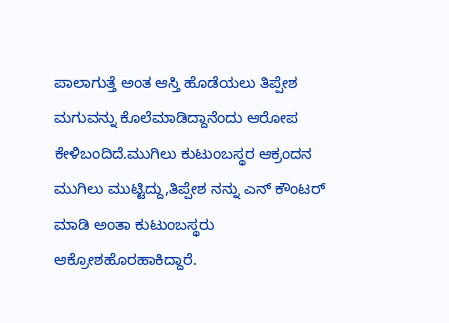ಪಾಲಾಗುತ್ತೆ ಅಂತ ಆಸ್ತಿ ಹೊಡೆಯಲು ತಿಪ್ಪೇಶ ಮಗುವನ್ನು ಕೊಲೆ‌ಮಾಡಿದ್ದಾನೆಂದು ಆರೋಪ ಕೇಳಿಬಂದಿದೆ.ಮುಗಿಲು ಕುಟುಂಬಸ್ಥರ ಆಕ್ರಂದನ ಮುಗಿಲು ಮುಟ್ಟಿದ್ದು,ತಿಪ್ಪೇಶ ನನ್ನು ಎನ್ ಕೌಂಟರ್ ಮಾಡಿ ಅಂತಾ ಕುಟುಂಬಸ್ಥರು ಆಕ್ರೋಶಹೊರಹಾಕಿದ್ದಾರೆ.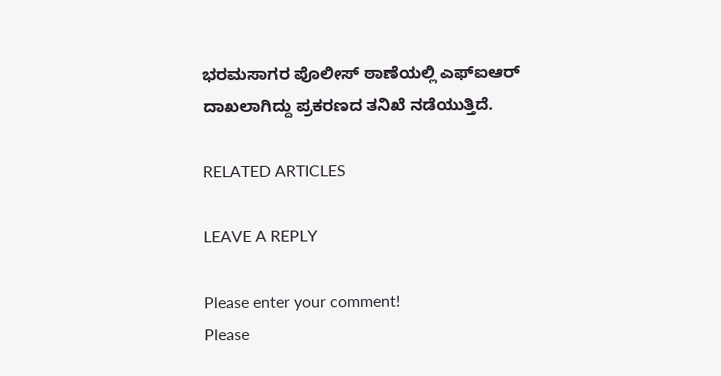ಭರಮಸಾಗರ ಪೊಲೀಸ್ ಠಾಣೆಯಲ್ಲಿ ಎಫ್ಐಆರ್ ದಾಖಲಾಗಿದ್ದು ಪ್ರಕರಣದ ತನಿಖೆ ನಡೆಯುತ್ತಿದೆ.

RELATED ARTICLES

LEAVE A REPLY

Please enter your comment!
Please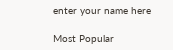enter your name here

Most Popular